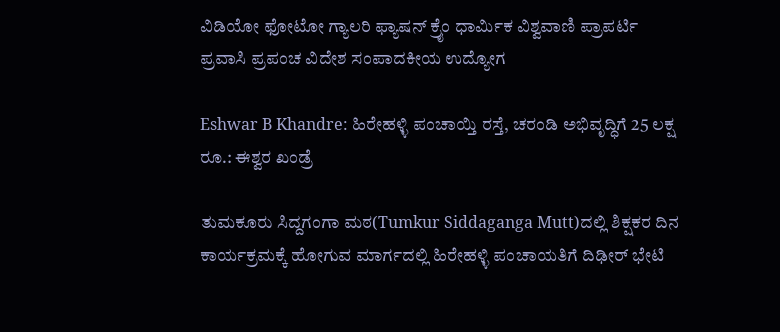ವಿಡಿಯೋ ಫೋಟೋ ಗ್ಯಾಲರಿ ಫ್ಯಾಷನ್ ಕ್ರೈಂ ಧಾರ್ಮಿಕ ವಿಶ್ವವಾಣಿ ಪ್ರಾಪರ್ಟಿ ಪ್ರವಾಸಿ ಪ್ರಪಂಚ ವಿದೇಶ ಸಂಪಾದಕೀಯ ಉದ್ಯೋಗ

Eshwar B Khandre: ಹಿರೇಹಳ್ಳಿ ಪಂಚಾಯ್ತಿ ರಸ್ತೆ, ಚರಂಡಿ ಅಭಿವೃದ್ಧಿಗೆ 25 ಲಕ್ಷ ರೂ.: ಈಶ್ವರ ಖಂಡ್ರೆ

ತುಮಕೂರು ಸಿದ್ದಗಂಗಾ ಮಠ(Tumkur Siddaganga Mutt)ದಲ್ಲಿ ಶಿಕ್ಷಕರ ದಿನ ಕಾರ್ಯಕ್ರಮಕ್ಕೆ ಹೋಗುವ ಮಾರ್ಗದಲ್ಲಿ ಹಿರೇಹಳ್ಳಿ ಪಂಚಾಯತಿಗೆ ದಿಢೀರ್ ಭೇಟಿ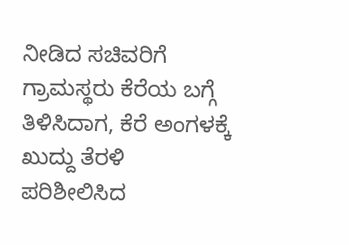ನೀಡಿದ ಸಚಿವರಿಗೆ ಗ್ರಾಮಸ್ಥರು ಕೆರೆಯ ಬಗ್ಗೆ ತಿಳಿಸಿದಾಗ, ಕೆರೆ ಅಂಗಳಕ್ಕೆ ಖುದ್ದು ತೆರಳಿ ಪರಿಶೀಲಿಸಿದ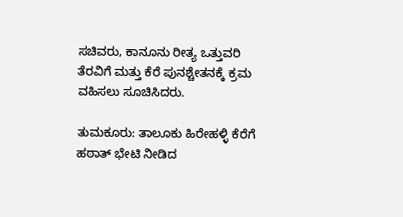ಸಚಿವರು, ಕಾನೂನು ರೀತ್ಯ ಒತ್ತುವರಿ ತೆರವಿಗೆ ಮತ್ತು ಕೆರೆ ಪುನಶ್ಚೇತನಕ್ಕೆ ಕ್ರಮ ವಹಿಸಲು ಸೂಚಿಸಿದರು.

ತುಮಕೂರು: ತಾಲೂಕು ಹಿರೇಹಳ್ಳಿ ಕೆರೆಗೆ ಹಠಾತ್ ಭೇಟಿ ನೀಡಿದ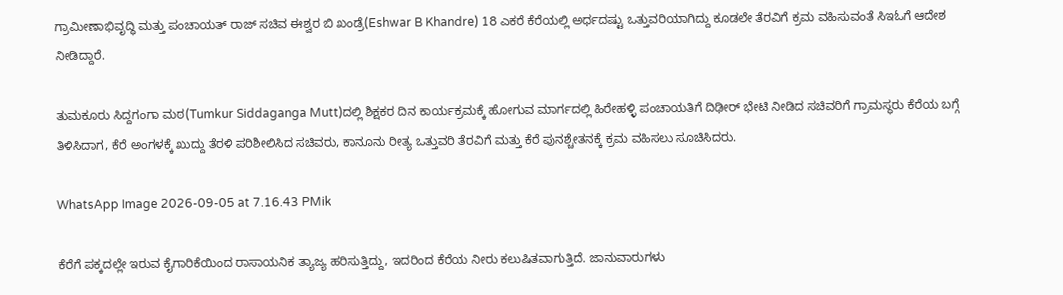ಗ್ರಾಮೀಣಾಭಿವೃದ್ಧಿ ಮತ್ತು ಪಂಚಾಯತ್ ರಾಜ್ ಸಚಿವ ಈಶ್ವರ ಬಿ ಖಂಡ್ರೆ(Eshwar B Khandre) 18 ಎಕರೆ ಕೆರೆಯಲ್ಲಿ ಅರ್ಧದಷ್ಟು ಒತ್ತುವರಿಯಾಗಿದ್ದು ಕೂಡಲೇ ತೆರವಿಗೆ ಕ್ರಮ ವಹಿಸುವಂತೆ ಸಿಇಓಗೆ ಆದೇಶ ನೀಡಿದ್ದಾರೆ.

ತುಮಕೂರು ಸಿದ್ದಗಂಗಾ ಮಠ(Tumkur Siddaganga Mutt)ದಲ್ಲಿ ಶಿಕ್ಷಕರ ದಿನ ಕಾರ್ಯಕ್ರಮಕ್ಕೆ ಹೋಗುವ ಮಾರ್ಗದಲ್ಲಿ ಹಿರೇಹಳ್ಳಿ ಪಂಚಾಯತಿಗೆ ದಿಢೀರ್ ಭೇಟಿ ನೀಡಿದ ಸಚಿವರಿಗೆ ಗ್ರಾಮಸ್ಥರು ಕೆರೆಯ ಬಗ್ಗೆ ತಿಳಿಸಿದಾಗ, ಕೆರೆ ಅಂಗಳಕ್ಕೆ ಖುದ್ದು ತೆರಳಿ ಪರಿಶೀಲಿಸಿದ ಸಚಿವರು, ಕಾನೂನು ರೀತ್ಯ ಒತ್ತುವರಿ ತೆರವಿಗೆ ಮತ್ತು ಕೆರೆ ಪುನಶ್ಚೇತನಕ್ಕೆ ಕ್ರಮ ವಹಿಸಲು ಸೂಚಿಸಿದರು.

WhatsApp Image 2026-09-05 at 7.16.43 PMik

ಕೆರೆಗೆ ಪಕ್ಕದಲ್ಲೇ ಇರುವ ಕೈಗಾರಿಕೆಯಿಂದ ರಾಸಾಯನಿಕ ತ್ಯಾಜ್ಯ ಹರಿಸುತ್ತಿದ್ದು, ಇದರಿಂದ ಕೆರೆಯ ನೀರು ಕಲುಷಿತವಾಗುತ್ತಿದೆ. ಜಾನುವಾರುಗಳು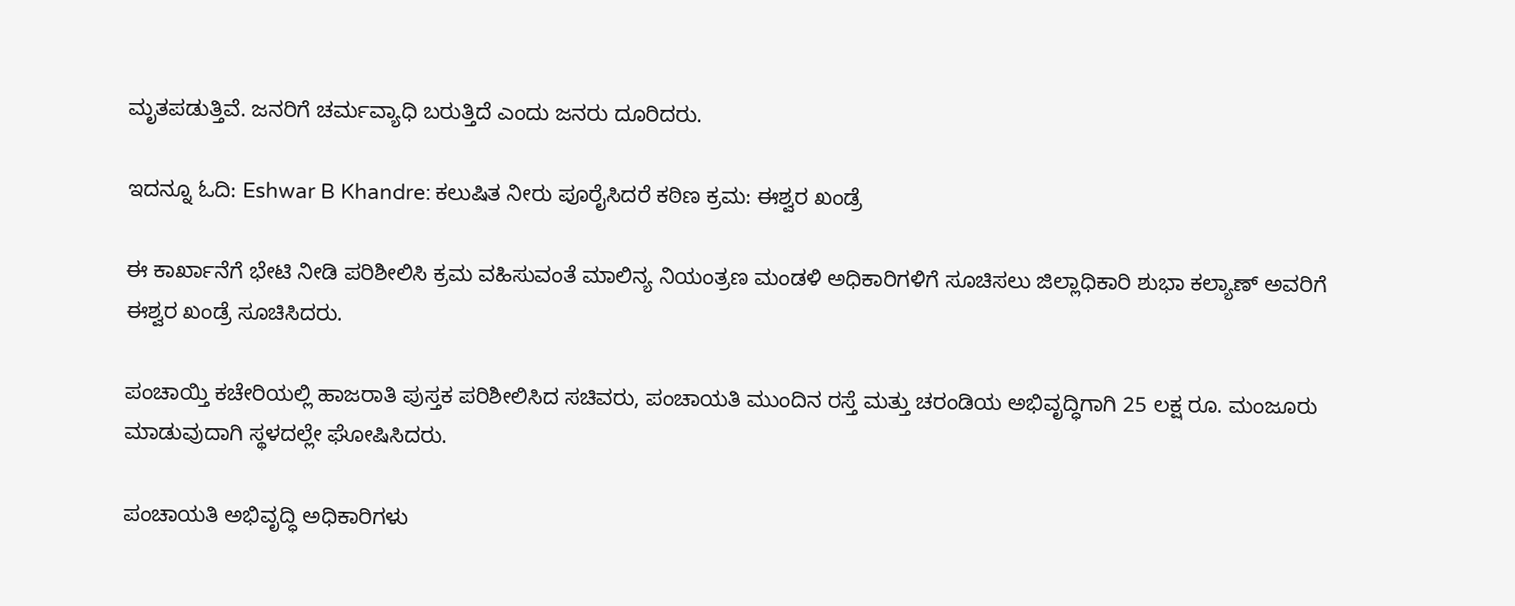ಮೃತಪಡುತ್ತಿವೆ. ಜನರಿಗೆ ಚರ್ಮವ್ಯಾಧಿ ಬರುತ್ತಿದೆ ಎಂದು ಜನರು ದೂರಿದರು.

ಇದನ್ನೂ ಓದಿ: Eshwar B Khandre: ಕಲುಷಿತ ನೀರು ಪೂರೈಸಿದರೆ ಕಠಿಣ ಕ್ರಮ: ಈಶ್ವರ ಖಂಡ್ರೆ

ಈ ಕಾರ್ಖಾನೆಗೆ ಭೇಟಿ ನೀಡಿ ಪರಿಶೀಲಿಸಿ ಕ್ರಮ ವಹಿಸುವಂತೆ ಮಾಲಿನ್ಯ ನಿಯಂತ್ರಣ ಮಂಡಳಿ ಅಧಿಕಾರಿಗಳಿಗೆ ಸೂಚಿಸಲು ಜಿಲ್ಲಾಧಿಕಾರಿ ಶುಭಾ ಕಲ್ಯಾಣ್ ಅವರಿಗೆ ಈಶ್ವರ ಖಂಡ್ರೆ ಸೂಚಿಸಿದರು.

ಪಂಚಾಯ್ತಿ ಕಚೇರಿಯಲ್ಲಿ ಹಾಜರಾತಿ ಪುಸ್ತಕ ಪರಿಶೀಲಿಸಿದ ಸಚಿವರು, ಪಂಚಾಯತಿ ಮುಂದಿನ ರಸ್ತೆ ಮತ್ತು ಚರಂಡಿಯ ಅಭಿವೃದ್ಧಿಗಾಗಿ 25 ಲಕ್ಷ ರೂ. ಮಂಜೂರು ಮಾಡುವುದಾಗಿ ಸ್ಥಳದಲ್ಲೇ ಘೋಷಿಸಿದರು.

ಪಂಚಾಯತಿ ಅಭಿವೃದ್ಧಿ ಅಧಿಕಾರಿಗಳು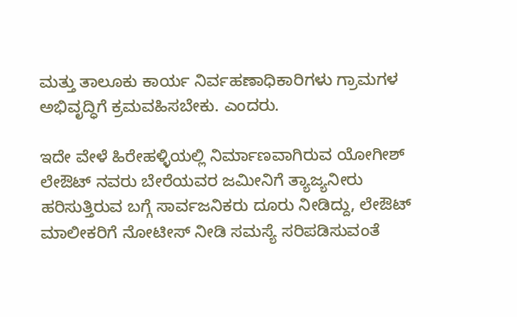ಮತ್ತು ತಾಲೂಕು ಕಾರ್ಯ ನಿರ್ವಹಣಾಧಿಕಾರಿಗಳು ಗ್ರಾಮಗಳ ಅಭಿವೃದ್ಧಿಗೆ ಕ್ರಮವಹಿಸಬೇಕು. ಎಂದರು.

ಇದೇ ವೇಳೆ ಹಿರೇಹಳ್ಳಿಯಲ್ಲಿ ನಿರ್ಮಾಣವಾಗಿರುವ ಯೋಗೀಶ್ ಲೇಔಟ್ ನವರು ಬೇರೆಯವರ ಜಮೀನಿಗೆ ತ್ಯಾಜ್ಯನೀರು ಹರಿಸುತ್ತಿರುವ ಬಗ್ಗೆ ಸಾರ್ವಜನಿಕರು ದೂರು ನೀಡಿದ್ದು, ಲೇಔಟ್ ಮಾಲೀಕರಿಗೆ ನೋಟೀಸ್ ನೀಡಿ ಸಮಸ್ಯೆ ಸರಿಪಡಿಸುವಂತೆ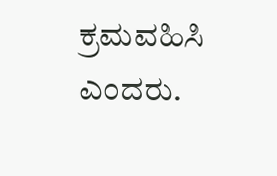ಕ್ರಮವಹಿಸಿ ಎಂದರು.